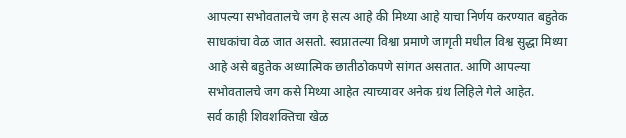आपल्या सभोवतालचे जग हे सत्य आहे की मिथ्या आहे याचा निर्णय करण्यात बहुतेक साधकांचा वेळ जात असतो. स्वप्नातल्या विश्वा प्रमाणे जागृती मधील विश्व सुद्धा मिथ्या आहे असे बहुतेक अध्यात्मिक छातीठोकपणे सांगत असतात. आणि आपल्या सभोवतालचे जग कसे मिथ्या आहेत त्याच्यावर अनेक ग्रंथ लिहिले गेले आहेत.
सर्व काही शिवशक्तिचा खेळ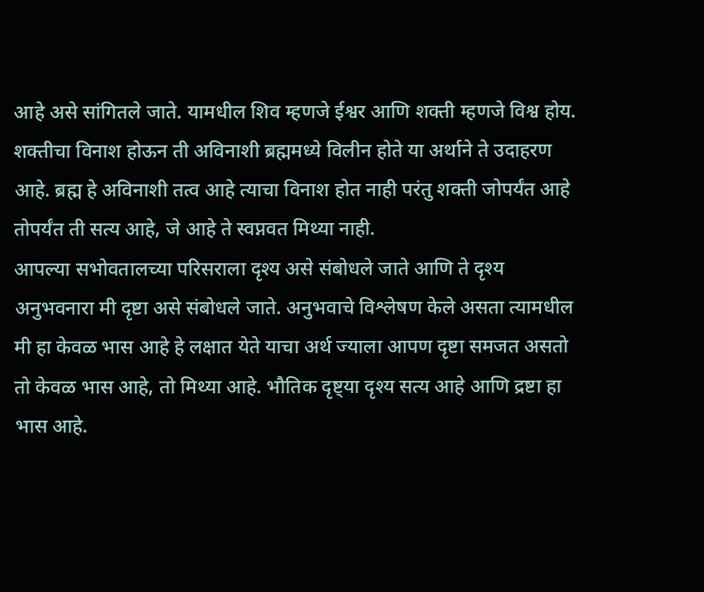आहे असे सांगितले जाते. यामधील शिव म्हणजे ईश्वर आणि शक्ती म्हणजे विश्व होय. शक्तीचा विनाश होऊन ती अविनाशी ब्रह्ममध्ये विलीन होते या अर्थाने ते उदाहरण आहे. ब्रह्म हे अविनाशी तत्व आहे त्याचा विनाश होत नाही परंतु शक्ती जोपर्यंत आहे तोपर्यंत ती सत्य आहे, जे आहे ते स्वप्नवत मिथ्या नाही.
आपल्या सभोवतालच्या परिसराला दृश्य असे संबोधले जाते आणि ते दृश्य अनुभवनारा मी दृष्टा असे संबोधले जाते. अनुभवाचे विश्लेषण केले असता त्यामधील मी हा केवळ भास आहे हे लक्षात येते याचा अर्थ ज्याला आपण दृष्टा समजत असतो तो केवळ भास आहे, तो मिथ्या आहे. भौतिक दृष्ट्या दृश्य सत्य आहे आणि द्रष्टा हा भास आहे.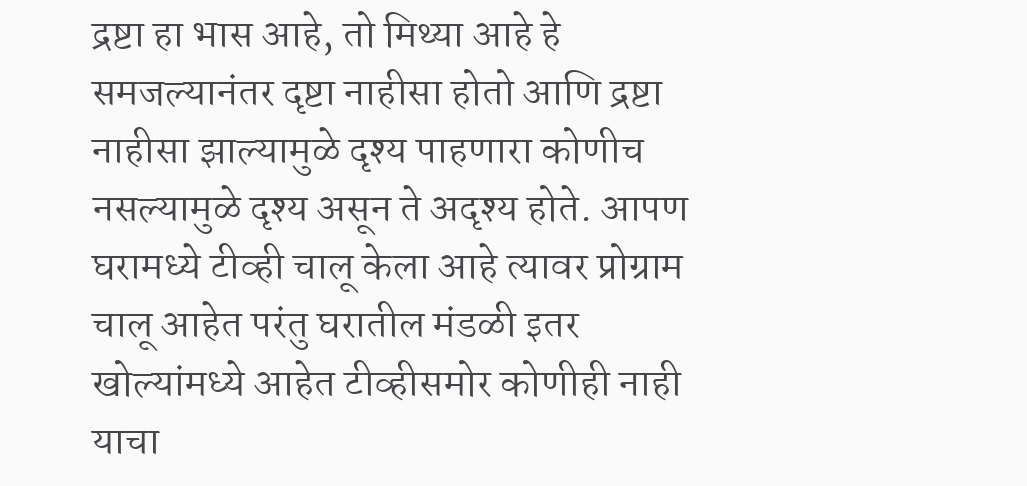द्रष्टा हा भास आहे, तो मिथ्या आहे हे समजल्यानंतर दृष्टा नाहीसा होतो आणि द्रष्टा नाहीसा झाल्यामुळे दृश्य पाहणारा कोणीच नसल्यामुळे दृश्य असून ते अदृश्य होते. आपण घरामध्ये टीव्ही चालू केला आहे त्यावर प्रोग्राम चालू आहेत परंतु घरातील मंडळी इतर खोल्यांमध्ये आहेत टीव्हीसमोर कोणीही नाही याचा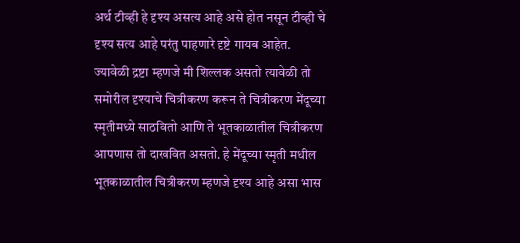अर्थ टीव्ही हे दृश्य असत्य आहे असे होत नसून टीव्ही चे दृश्य सत्य आहे परंतु पाहणारे दृष्टे गायब आहेत.
ज्यावेळी द्रष्टा म्हणजे मी शिल्लक असतो त्यावेळी तो समोरील दृश्याचे चित्रीकरण करून ते चित्रीकरण मेंदूच्या स्मृतीमध्ये साठवितो आणि ते भूतकाळातील चित्रीकरण आपणास तो दाखवित असतो. हे मेंदूच्या स्मृती मधील भूतकाळातील चित्रीकरण म्हणजे दृश्य आहे असा भास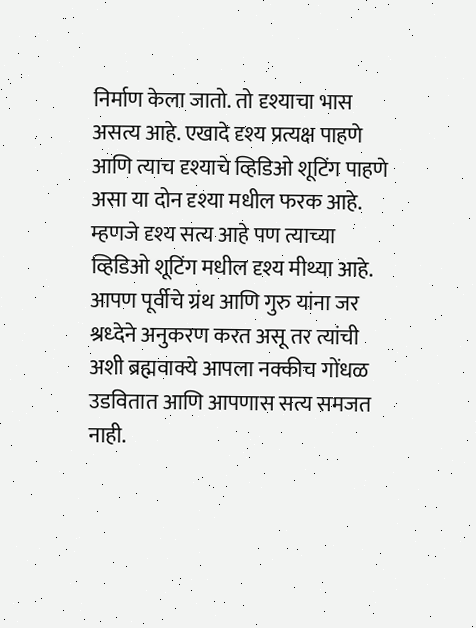निर्माण केला जातो. तो दृश्याचा भास असत्य आहे. एखादे दृश्य प्रत्यक्ष पाहणे आणि त्याच दृश्याचे व्हिडिओ शूटिंग पाहणे असा या दोन दृश्या मधील फरक आहे. म्हणजे दृश्य सत्य आहे पण त्याच्या व्हिडिओ शूटिंग मधील दृश्य मीथ्या आहे.
आपण पूर्वीचे ग्रंथ आणि गुरु यांना जर श्रध्देने अनुकरण करत असू तर त्यांची अशी ब्रह्मवाक्ये आपला नक्कीच गोंधळ उडवितात आणि आपणास सत्य समजत नाही.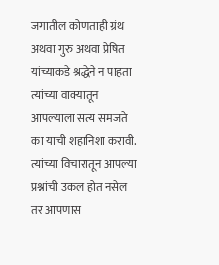जगातील कोणताही ग्रंथ अथवा गुरु अथवा प्रेषित यांच्याकडे श्रद्धेने न पाहता त्यांच्या वाक्यातून आपल्याला सत्य समजते का याची शहानिशा करावी. त्यांच्या विचारातून आपल्या प्रश्नांची उकल होत नसेल तर आपणास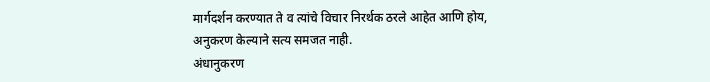मार्गदर्शन करण्यात ते व त्यांचे विचार निरर्थक ठरले आहेत आणि होय, अनुकरण केल्याने सत्य समजत नाही.
अंधानुकरण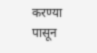करण्या पासून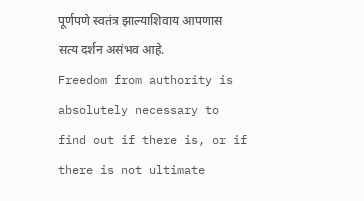पूर्णपणे स्वतंत्र झाल्याशिवाय आपणास सत्य दर्शन असंभव आहे.
Freedom from authority is absolutely necessary to find out if there is, or if there is not ultimate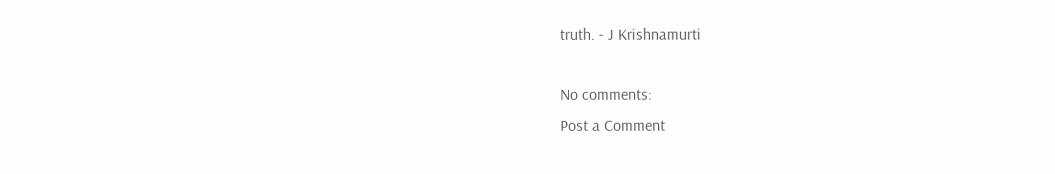truth. - J Krishnamurti

No comments:
Post a Comment